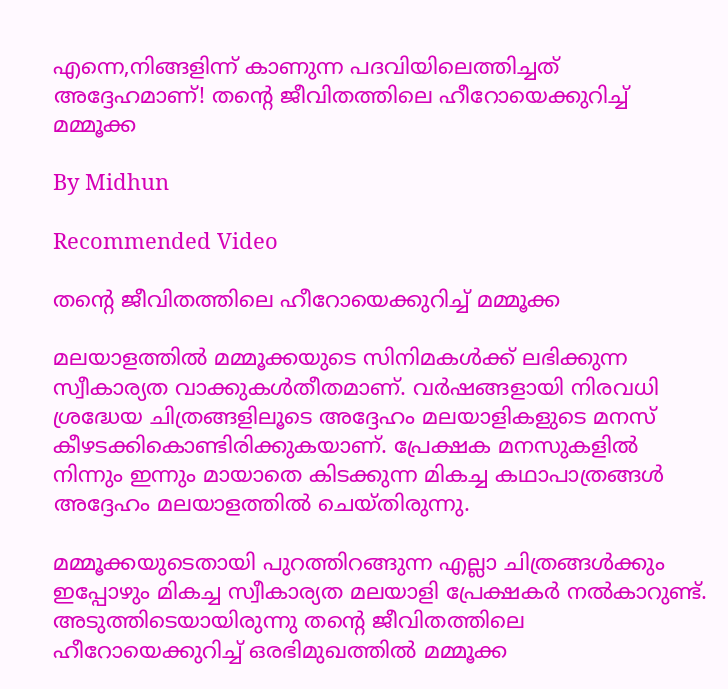എന്നെ,നിങ്ങളിന്ന് കാണുന്ന പദവിയിലെത്തിച്ചത് അദ്ദേഹമാണ്! തന്റെ ജീവിതത്തിലെ ഹീറോയെക്കുറിച്ച് മമ്മൂക്ക

By Midhun

Recommended Video

തന്റെ ജീവിതത്തിലെ ഹീറോയെക്കുറിച്ച് മമ്മൂക്ക

മലയാളത്തില്‍ മമ്മൂക്കയുടെ സിനിമകള്‍ക്ക് ലഭിക്കുന്ന സ്വീകാര്യത വാക്കുകള്‍തീതമാണ്. വര്‍ഷങ്ങളായി നിരവധി ശ്രദ്ധേയ ചിത്രങ്ങളിലൂടെ അദ്ദേഹം മലയാളികളുടെ മനസ് കീഴടക്കികൊണ്ടിരിക്കുകയാണ്. പ്രേക്ഷക മനസുകളില്‍ നിന്നും ഇന്നും മായാതെ കിടക്കുന്ന മികച്ച കഥാപാത്രങ്ങള്‍ അദ്ദേഹം മലയാളത്തില്‍ ചെയ്തിരുന്നു.

മമ്മൂക്കയുടെതായി പുറത്തിറങ്ങുന്ന എല്ലാ ചിത്രങ്ങള്‍ക്കും ഇപ്പോഴും മികച്ച സ്വീകാര്യത മലയാളി പ്രേക്ഷകര്‍ നല്‍കാറുണ്ട്. അടുത്തിടെയായിരുന്നു തന്റെ ജീവിതത്തിലെ ഹീറോയെക്കുറിച്ച് ഒരഭിമുഖത്തില്‍ മമ്മൂക്ക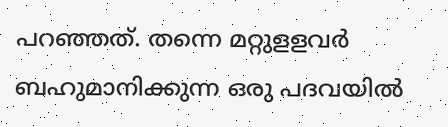പറഞ്ഞത്. തന്നെ മറ്റുളളവര്‍ ബഹുമാനിക്കുന്ന ഒരു പദവയില്‍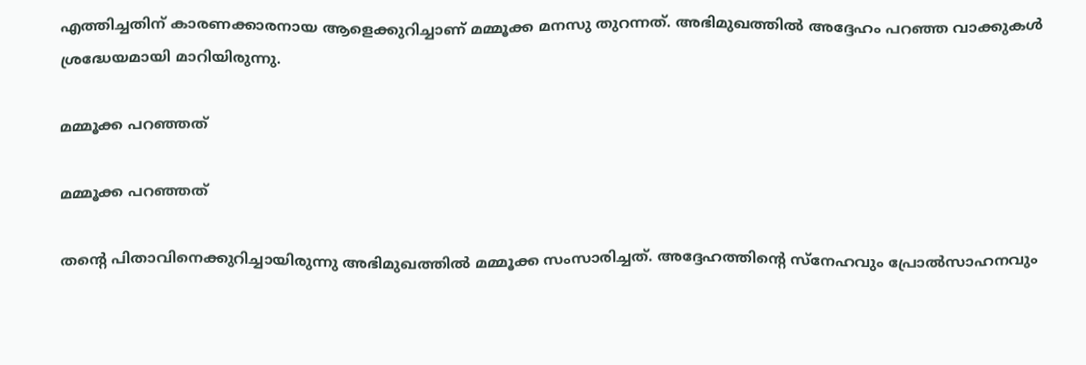എത്തിച്ചതിന് കാരണക്കാരനായ ആളെക്കുറിച്ചാണ് മമ്മൂക്ക മനസു തുറന്നത്. അഭിമുഖത്തില്‍ അദ്ദേഹം പറഞ്ഞ വാക്കുകള്‍ ശ്രദ്ധേയമായി മാറിയിരുന്നു.

മമ്മൂക്ക പറഞ്ഞത്

മമ്മൂക്ക പറഞ്ഞത്

തന്റെ പിതാവിനെക്കുറിച്ചായിരുന്നു അഭിമുഖത്തില്‍ മമ്മൂക്ക സംസാരിച്ചത്. അദ്ദേഹത്തിന്റെ സ്‌നേഹവും പ്രോല്‍സാഹനവും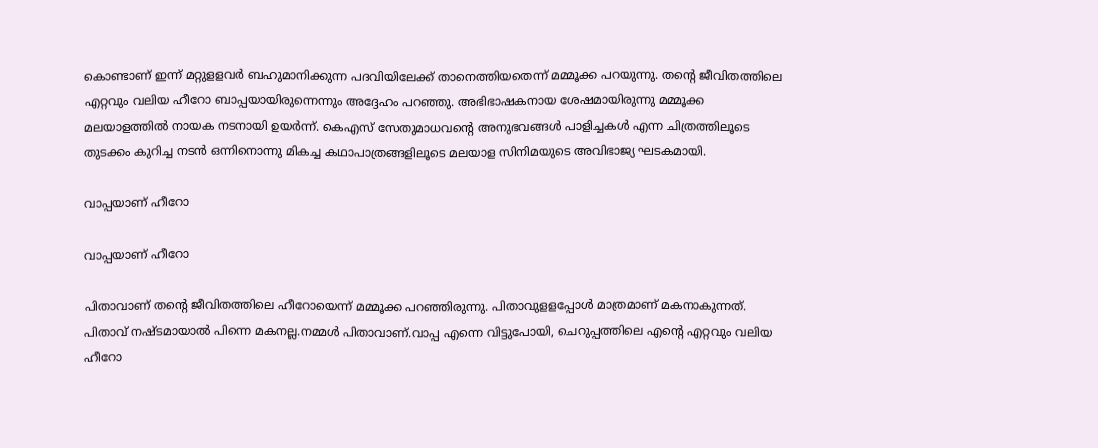കൊണ്ടാണ് ഇന്ന് മറ്റുളളവര്‍ ബഹുമാനിക്കുന്ന പദവിയിലേക്ക് താനെത്തിയതെന്ന് മമ്മൂക്ക പറയുന്നു. തന്റെ ജീവിതത്തിലെ എറ്റവും വലിയ ഹീറോ ബാപ്പയായിരുന്നെന്നും അദ്ദേഹം പറഞ്ഞു. അഭിഭാഷകനായ ശേഷമായിരുന്നു മമ്മൂക്ക മലയാളത്തില്‍ നായക നടനായി ഉയര്‍ന്ന്. കെഎസ് സേതുമാധവന്റെ അനുഭവങ്ങള്‍ പാളിച്ചകള്‍ എന്ന ചിത്രത്തിലൂടെ തുടക്കം കുറിച്ച നടന്‍ ഒന്നിനൊന്നു മികച്ച കഥാപാത്രങ്ങളിലൂടെ മലയാള സിനിമയുടെ അവിഭാജ്യ ഘടകമായി.

വാപ്പയാണ് ഹീറോ

വാപ്പയാണ് ഹീറോ

പിതാവാണ് തന്റെ ജീവിതത്തിലെ ഹീറോയെന്ന് മമ്മൂക്ക പറഞ്ഞിരുന്നു. പിതാവുളളപ്പോള്‍ മാത്രമാണ് മകനാകുന്നത്. പിതാവ് നഷ്ടമായാല്‍ പിന്നെ മകനല്ല.നമ്മള്‍ പിതാവാണ്.വാപ്പ എന്നെ വിട്ടുപോയി, ചെറുപ്പത്തിലെ എന്റെ എറ്റവും വലിയ ഹീറോ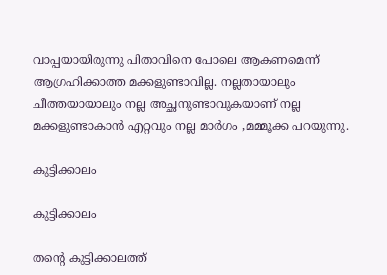വാപ്പയായിരുന്നു പിതാവിനെ പോലെ ആകണമെന്ന് ആഗ്രഹിക്കാത്ത മക്കളുണ്ടാവില്ല. നല്ലതായാലും ചീത്തയായാലും നല്ല അച്ഛനുണ്ടാവുകയാണ് നല്ല മക്കളുണ്ടാകാന്‍ എറ്റവും നല്ല മാര്‍ഗം ,മമ്മൂക്ക പറയുന്നു.

കുട്ടിക്കാലം

കുട്ടിക്കാലം

തന്റെ കുട്ടിക്കാലത്ത്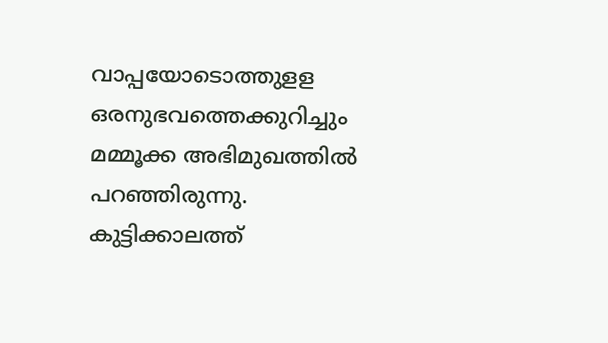വാപ്പയോടൊത്തുളള ഒരനുഭവത്തെക്കുറിച്ചും മമ്മൂക്ക അഭിമുഖത്തില്‍ പറഞ്ഞിരുന്നു. കുട്ടിക്കാലത്ത്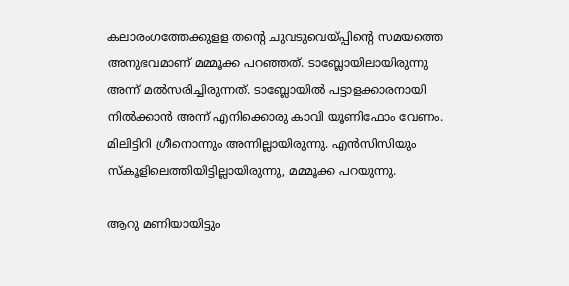കലാരംഗത്തേക്കുളള തന്റെ ചുവടുവെയ്പ്പിന്റെ സമയത്തെ അനുഭവമാണ് മമ്മൂക്ക പറഞ്ഞത്. ടാബ്ലോയിലായിരുന്നു അന്ന് മല്‍സരിച്ചിരുന്നത്. ടാബ്ലോയില്‍ പട്ടാളക്കാരനായി നില്‍ക്കാന്‍ അന്ന് എനിക്കൊരു കാവി യൂണിഫോം വേണം. മിലിട്ടിറി ഗ്രീനൊന്നും അന്നില്ലായിരുന്നു. എന്‍സിസിയും സ്‌കൂളിലെത്തിയിട്ടില്ലായിരുന്നു, മമ്മൂക്ക പറയുന്നു.

ആറു മണിയായിട്ടും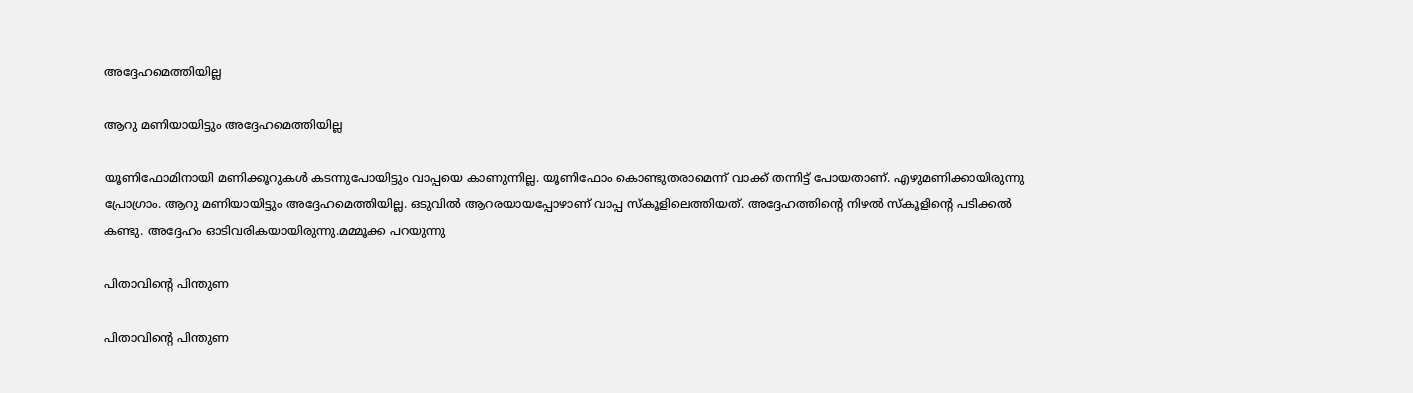അദ്ദേഹമെത്തിയില്ല

ആറു മണിയായിട്ടും അദ്ദേഹമെത്തിയില്ല

യൂണിഫോമിനായി മണിക്കൂറുകള്‍ കടന്നുപോയിട്ടും വാപ്പയെ കാണുന്നില്ല. യൂണിഫോം കൊണ്ടുതരാമെന്ന് വാക്ക് തന്നിട്ട് പോയതാണ്. എഴുമണിക്കായിരുന്നു പ്രോഗ്രാം. ആറു മണിയായിട്ടും അദ്ദേഹമെത്തിയില്ല. ഒടുവില്‍ ആറരയായപ്പോഴാണ് വാപ്പ സ്‌കൂളിലെത്തിയത്. അദ്ദേഹത്തിന്റെ നിഴല്‍ സ്‌കൂളിന്റെ പടിക്കല്‍ കണ്ടു. അദ്ദേഹം ഓടിവരികയായിരുന്നു.മമ്മൂക്ക പറയുന്നു

പിതാവിന്റെ പിന്തുണ

പിതാവിന്റെ പിന്തുണ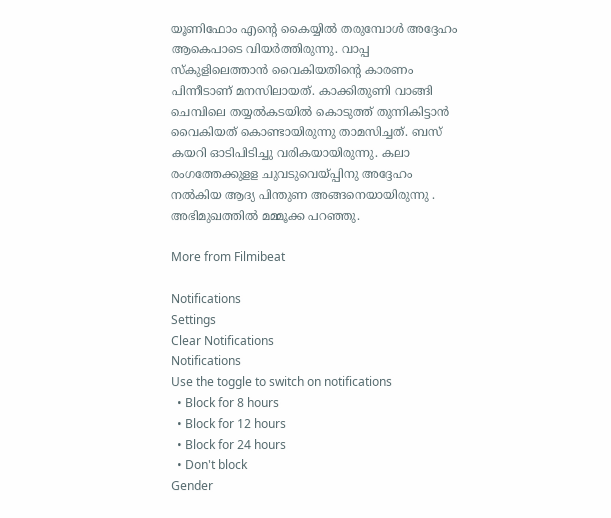യൂണിഫോം എന്റെ കൈയ്യില്‍ തരുമ്പോള്‍ അദ്ദേഹം ആകെപാടെ വിയര്‍ത്തിരുന്നു. വാപ്പ സ്‌കുളിലെത്താന്‍ വൈകിയതിന്റെ കാരണം പിന്നീടാണ് മനസിലായത്. കാക്കിതുണി വാങ്ങി ചെമ്പിലെ തയ്യല്‍കടയില്‍ കൊടുത്ത് തുന്നികിട്ടാന്‍ വൈകിയത് കൊണ്ടായിരുന്നു താമസിച്ചത്. ബസ് കയറി ഓടിപിടിച്ചു വരികയായിരുന്നു. കലാ രംഗത്തേക്കുളള ചുവടുവെയ്പ്പിനു അദ്ദേഹം നല്‍കിയ ആദ്യ പിന്തുണ അങ്ങനെയായിരുന്നു . അഭിമുഖത്തില്‍ മമ്മൂക്ക പറഞ്ഞു.

More from Filmibeat

Notifications
Settings
Clear Notifications
Notifications
Use the toggle to switch on notifications
  • Block for 8 hours
  • Block for 12 hours
  • Block for 24 hours
  • Don't block
Gender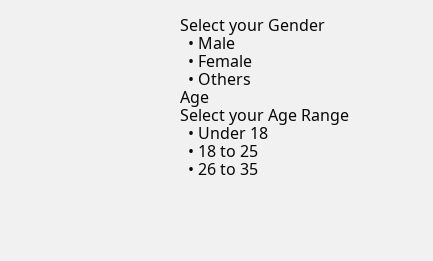Select your Gender
  • Male
  • Female
  • Others
Age
Select your Age Range
  • Under 18
  • 18 to 25
  • 26 to 35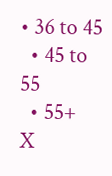• 36 to 45
  • 45 to 55
  • 55+
X